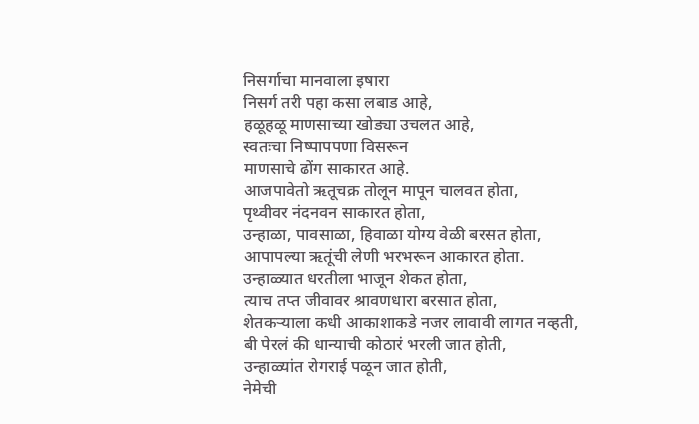निसर्गाचा मानवाला इषारा
निसर्ग तरी पहा कसा लबाड आहे,
हळूहळू माणसाच्या खोड्या उचलत आहे,
स्वतःचा निष्पापपणा विसरून
माणसाचे ढोंग साकारत आहे.
आजपावेतो ऋतूचक्र तोलून मापून चालवत होता,
पृथ्वीवर नंदनवन साकारत होता,
उन्हाळा, पावसाळा, हिवाळा योग्य वेळी बरसत होता,
आपापल्या ऋतूंची लेणी भरभरून आकारत होता.
उन्हाळ्यात धरतीला भाजून शेकत होता,
त्याच तप्त जीवावर श्रावणधारा बरसात होता,
शेतकऱ्याला कधी आकाशाकडे नजर लावावी लागत नव्हती,
बी पेरलं की धान्याची कोठारं भरली जात होती,
उन्हाळ्यांत रोगराई पळून जात होती,
नेमेची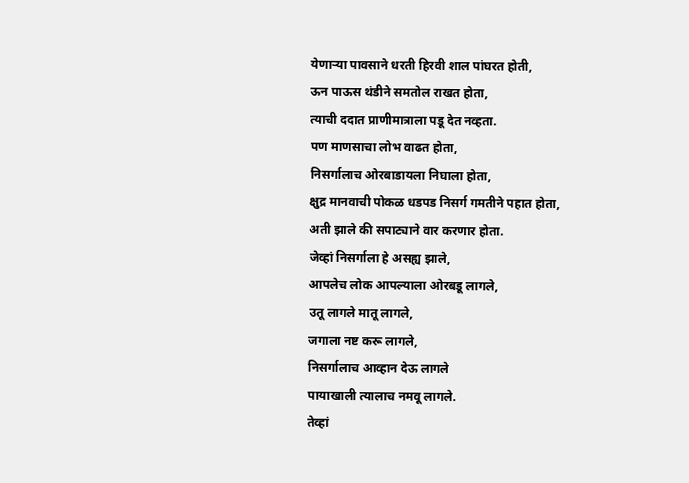येणाऱ्या पावसाने धरती हिरवी शाल पांघरत होती,
ऊन पाऊस थंडीने समतोल राखत होता,
त्याची ददात प्राणीमात्राला पडू देत नव्हता.
पण माणसाचा लोभ वाढत होता,
निसर्गालाच ओरबाडायला निघाला होता,
क्षुद्र मानवाची पोकळ धडपड निसर्ग गमतीने पहात होता,
अती झाले की सपाट्याने वार करणार होता.
जेव्हां निसर्गाला हे असह्य झाले,
आपलेच लोक आपल्याला ओरबडू लागले,
उतू लागले मातू लागले,
जगाला नष्ट करू लागले,
निसर्गालाच आव्हान देऊ लागले
पायाखाली त्यालाच नमवू लागले.
तेव्हां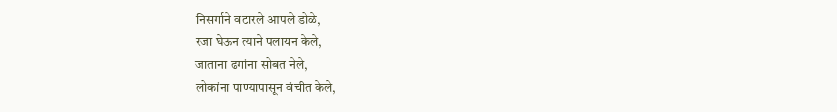निसर्गाने वटारले आपले डोळे,
रजा घेऊन त्याने पलायन केले,
जाताना ढगांना सोबत नेले,
लोकांना पाण्यापासून वंचीत केले,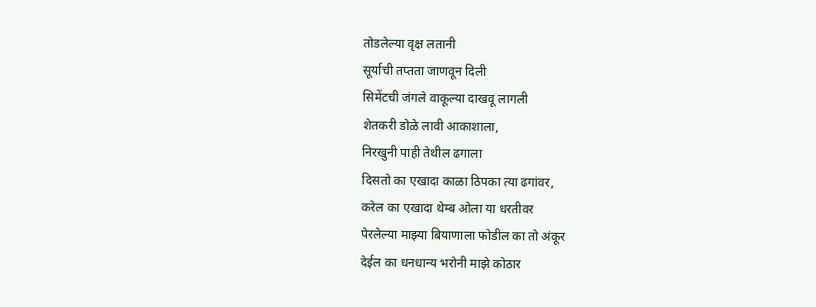तोडलेल्या वृक्ष लतानी
सूर्याची तप्तता जाणवून दिली
सिमेंटची जंगले वाकूल्या दाखवू लागली
शेतकरी डोळे लावी आकाशाला,
निरखुनी पाही तेथील ढगाला
दिसतो का एखादा काळा ठिपका त्या ढगांवर,
करेल का एखादा थेम्ब ओला या धरतीवर
पेरलेल्या माझ्या बियाणाला फोडील का तो अंकूर
देईल का धनधान्य भरोनी माझे कोठार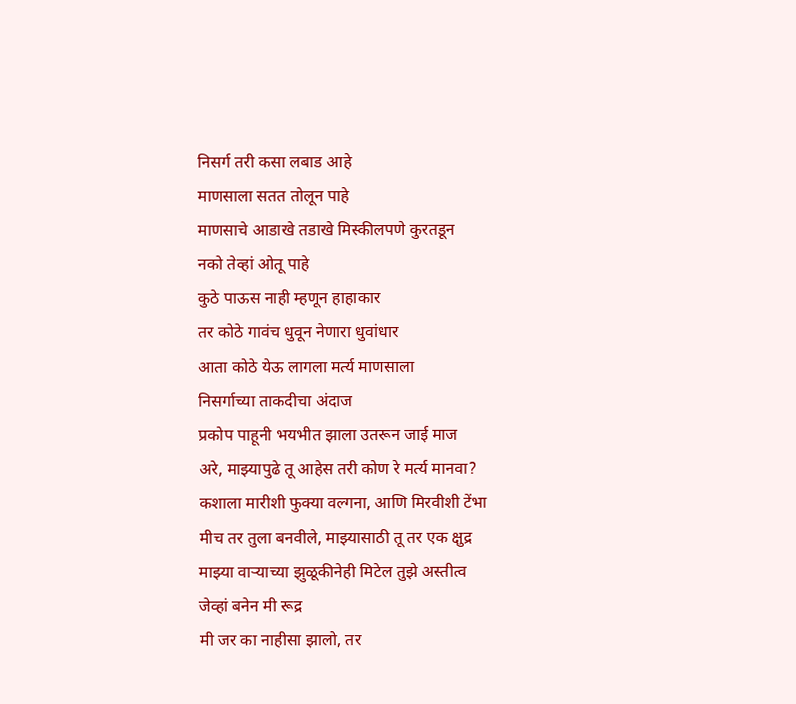निसर्ग तरी कसा लबाड आहे
माणसाला सतत तोलून पाहे
माणसाचे आडाखे तडाखे मिस्कीलपणे कुरतडून
नको तेव्हां ओतू पाहे
कुठे पाऊस नाही म्हणून हाहाकार
तर कोठे गावंच धुवून नेणारा धुवांधार
आता कोठे येऊ लागला मर्त्य माणसाला
निसर्गाच्या ताकदीचा अंदाज
प्रकोप पाहूनी भयभीत झाला उतरून जाई माज
अरे, माझ्यापुढे तू आहेस तरी कोण रे मर्त्य मानवा?
कशाला मारीशी फुक्या वल्गना, आणि मिरवीशी टेंभा
मीच तर तुला बनवीले, माझ्यासाठी तू तर एक क्षुद्र
माझ्या वाऱ्याच्या झुळूकीनेही मिटेल तुझे अस्तीत्व
जेव्हां बनेन मी रूद्र
मी जर का नाहीसा झालो, तर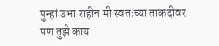पुन्हां उभा राहीन मी स्वतःच्या ताकदीवर
पण तुझे काय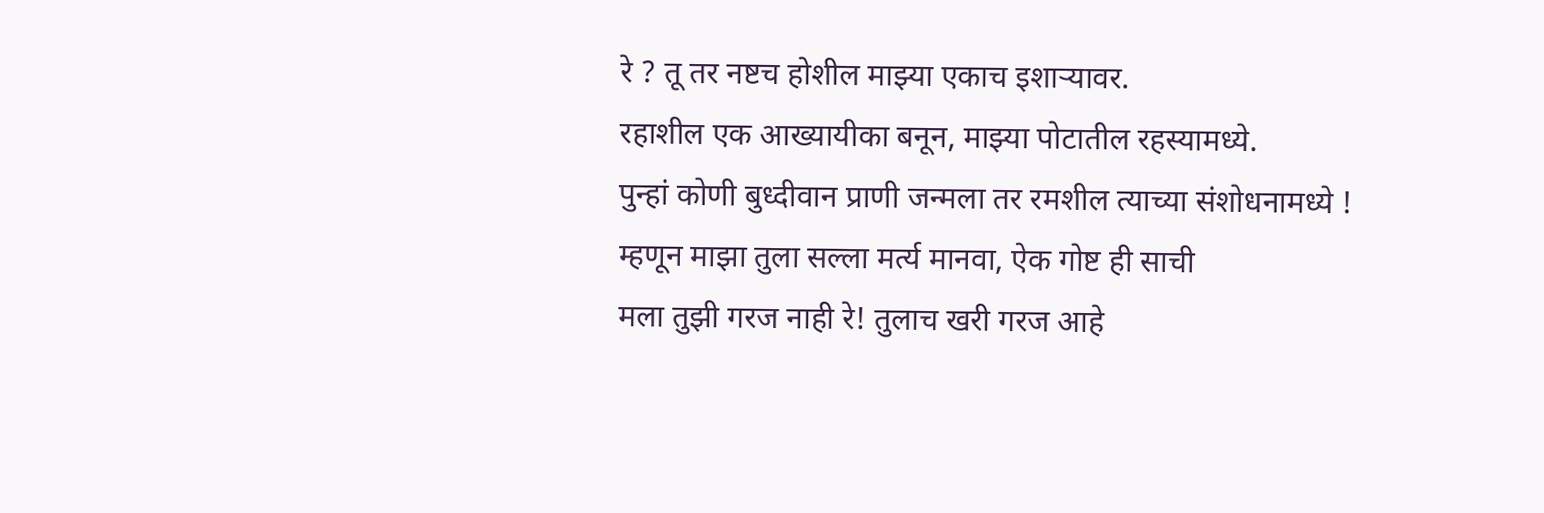रे ? तू तर नष्टच होशील माझ्या एकाच इशाऱ्यावर.
रहाशील एक आख्यायीका बनून, माझ्या पोटातील रहस्यामध्ये.
पुन्हां कोणी बुध्दीवान प्राणी जन्मला तर रमशील त्याच्या संशोधनामध्ये !
म्हणून माझा तुला सल्ला मर्त्य मानवा, ऐक गोष्ट ही साची
मला तुझी गरज नाही रे! तुलाच खरी गरज आहे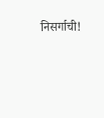निसर्गाची!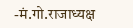-मं.गो.राजाध्यक्ष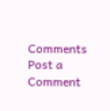Comments
Post a Comment